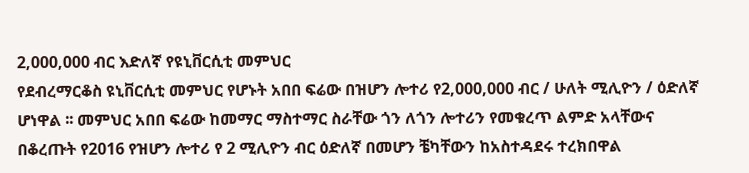2,000,000 ብር እድለኛ የዩኒቨርሲቲ መምህር
የደብረማርቆስ ዩኒቨርሲቲ መምህር የሆኑት አበበ ፍሬው በዝሆን ሎተሪ የ2,000,000 ብር / ሁለት ሚሊዮን / ዕድለኛ ሆነዋል ፡፡ መምህር አበበ ፍሬው ከመማር ማስተማር ስራቸው ጎን ለጎን ሎተሪን የመቁረጥ ልምድ አላቸውና በቆረጡት የ2016 የዝሆን ሎተሪ የ 2 ሚሊዮን ብር ዕድለኛ በመሆን ቼካቸውን ከአስተዳደሩ ተረክበዋል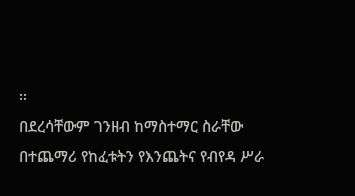፡፡
በደረሳቸውም ገንዘብ ከማስተማር ስራቸው በተጨማሪ የከፈቱትን የእንጨትና የብየዳ ሥራ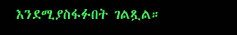እንደሚያስፋፉበት ገልጿል።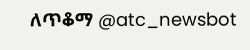ለጥቆማ @atc_newsbot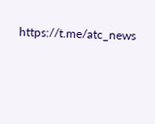https://t.me/atc_news